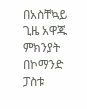በአስቸኳይ ጊዜ አዋጁ ምክንያት በኮማንድ ፓስቱ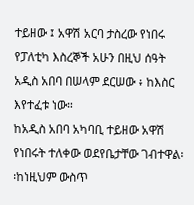ተይዘው ፤ አዋሽ አርባ ታስረው የነበሩ የፓለቲካ እስረኞች አሁን በዚህ ሰዓት አዲስ አበባ በሠላም ደርሠው ፥ ከእስር እየተፈቱ ነው።
ከአዲስ አበባ አካባቢ ተይዘው አዋሽ የነበሩት ተለቀው ወደየቤታቸው ገብተዋል፡፡ከነዚህም ውስጥ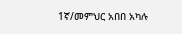1ኛ/መምህር አበበ አካሉ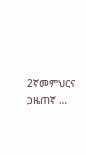2ኛመምህርና ጋዜጠኛ …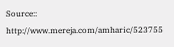Source:: http://www.mereja.com/amharic/523755